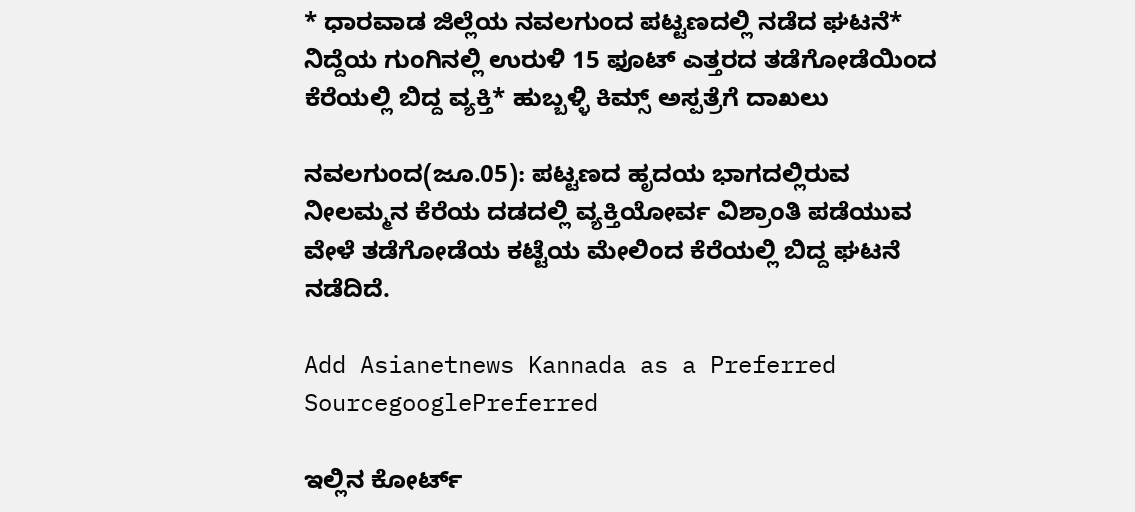* ಧಾರವಾಡ ಜಿಲ್ಲೆಯ ನವಲಗುಂದ ಪಟ್ಟಣದಲ್ಲಿ ನಡೆದ ಘಟನೆ* ನಿದ್ದೆಯ ಗುಂಗಿನಲ್ಲಿ ಉರುಳಿ 15 ಫೂಟ್‌ ಎತ್ತರದ ತಡೆಗೋಡೆಯಿಂದ ಕೆರೆಯಲ್ಲಿ ಬಿದ್ದ ವ್ಯಕ್ತಿ* ಹುಬ್ಬಳ್ಳಿ ಕಿಮ್ಸ್‌ ಅಸ್ಪತ್ರೆಗೆ ದಾಖಲು

ನವಲಗುಂದ(ಜೂ.05): ಪಟ್ಟಣದ ಹೃದಯ ಭಾಗದಲ್ಲಿರುವ ನೀಲಮ್ಮನ ಕೆರೆಯ ದಡದಲ್ಲಿ ವ್ಯಕ್ತಿಯೋರ್ವ ವಿಶ್ರಾಂತಿ ಪಡೆಯುವ ವೇಳೆ ತಡೆಗೋಡೆಯ ಕಟ್ಟೆಯ ಮೇಲಿಂದ ಕೆರೆಯಲ್ಲಿ ಬಿದ್ದ ಘಟನೆ ನಡೆದಿದೆ.

Add Asianetnews Kannada as a Preferred SourcegooglePreferred

ಇಲ್ಲಿನ ಕೋರ್ಟ್‌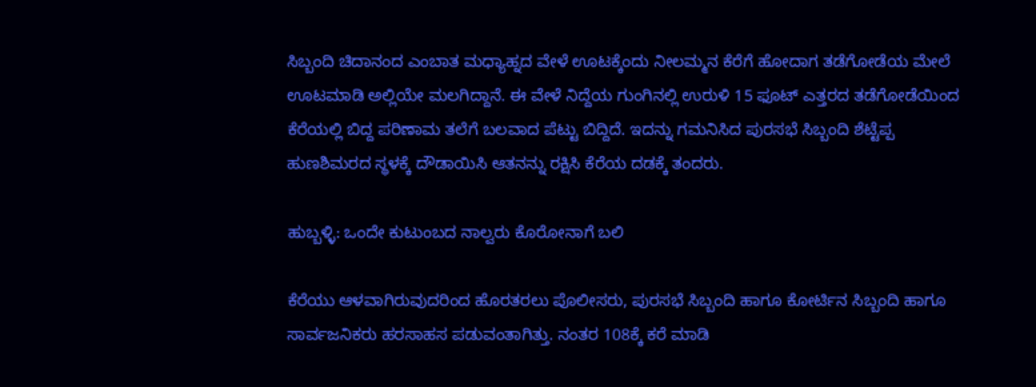ಸಿಬ್ಬಂದಿ ಚಿದಾನಂದ ಎಂಬಾತ ಮಧ್ಯಾಹ್ನದ ವೇಳೆ ಊಟಕ್ಕೆಂದು ನೀಲಮ್ಮನ ಕೆರೆಗೆ ಹೋದಾಗ ತಡೆಗೋಡೆಯ ಮೇಲೆ ಊಟಮಾಡಿ ಅಲ್ಲಿಯೇ ಮಲಗಿದ್ದಾನೆ. ಈ ವೇಳೆ ನಿದ್ದೆಯ ಗುಂಗಿನಲ್ಲಿ ಉರುಳಿ 15 ಫೂಟ್‌ ಎತ್ತರದ ತಡೆಗೋಡೆಯಿಂದ ಕೆರೆಯಲ್ಲಿ ಬಿದ್ದ ಪರಿಣಾಮ ತಲೆಗೆ ಬಲವಾದ ಪೆಟ್ಟು ಬಿದ್ದಿದೆ. ಇದನ್ನು ಗಮನಿಸಿದ ಪುರಸಭೆ ಸಿಬ್ಬಂದಿ ಶೆಟ್ಟೆಪ್ಪ ಹುಣಶಿಮರದ ಸ್ಥಳಕ್ಕೆ ದೌಡಾಯಿಸಿ ಆತನನ್ನು ರಕ್ಷಿಸಿ ಕೆರೆಯ ದಡಕ್ಕೆ ತಂದರು.

ಹುಬ್ಬಳ್ಳಿ: ಒಂದೇ ಕುಟುಂಬದ ನಾಲ್ವರು ಕೊರೋನಾಗೆ ಬಲಿ

ಕೆರೆಯು ಆಳವಾಗಿರುವುದರಿಂದ ಹೊರತರಲು ಪೊಲೀಸರು, ಪುರಸಭೆ ಸಿಬ್ಬಂದಿ ಹಾಗೂ ಕೋರ್ಟಿನ ಸಿಬ್ಬಂದಿ ಹಾಗೂ ಸಾರ್ವಜನಿಕರು ಹರಸಾಹಸ ಪಡುವಂತಾಗಿತ್ತು. ನಂತರ 108ಕ್ಕೆ ಕರೆ ಮಾಡಿ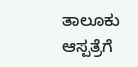ತಾಲೂಕು ಆಸ್ಪತ್ರೆಗೆ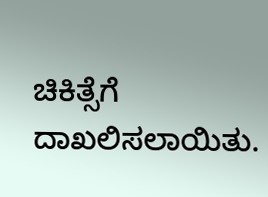ಚಿಕಿತ್ಸೆಗೆ ದಾಖಲಿಸಲಾಯಿತು.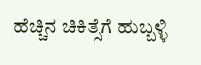ಹೆಚ್ಚಿನ ಚಿಕಿತ್ಸೆಗೆ ಹುಬ್ಬಳ್ಳಿ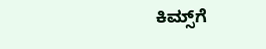ಕಿಮ್ಸ್‌ಗೆ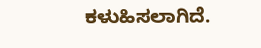ಕಳುಹಿಸಲಾಗಿದೆ.